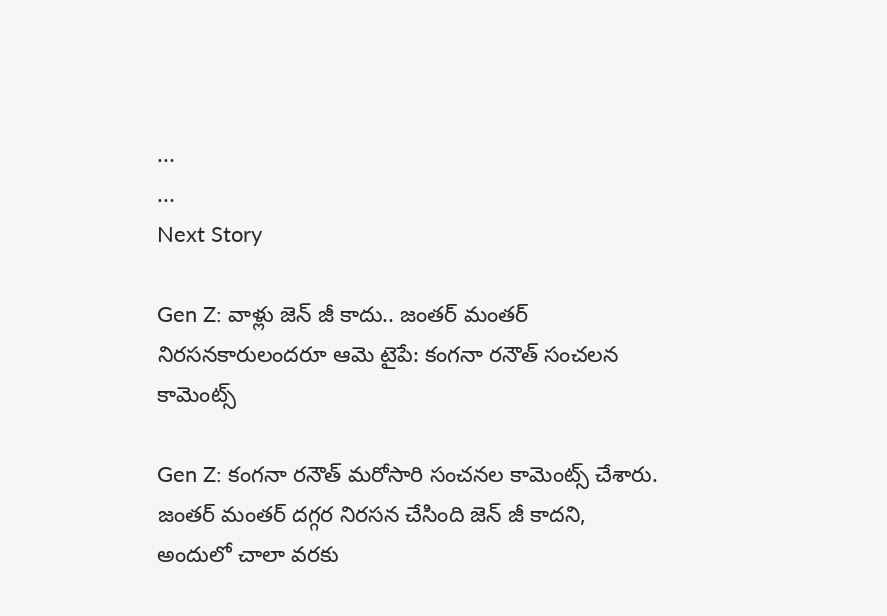...
...
Next Story

Gen Z: వాళ్లు జెన్ జీ కాదు.. జంతర్ మంతర్ నిరసనకారులందరూ ఆమె టైపే: కంగనా రనౌత్ సంచలన కామెంట్స్

Gen Z: కంగనా రనౌత్ మరోసారి సంచనల కామెంట్స్ చేశారు. జంతర్ మంతర్ దగ్గర నిరసన చేసింది జెన్ జీ కాదని, అందులో చాలా వరకు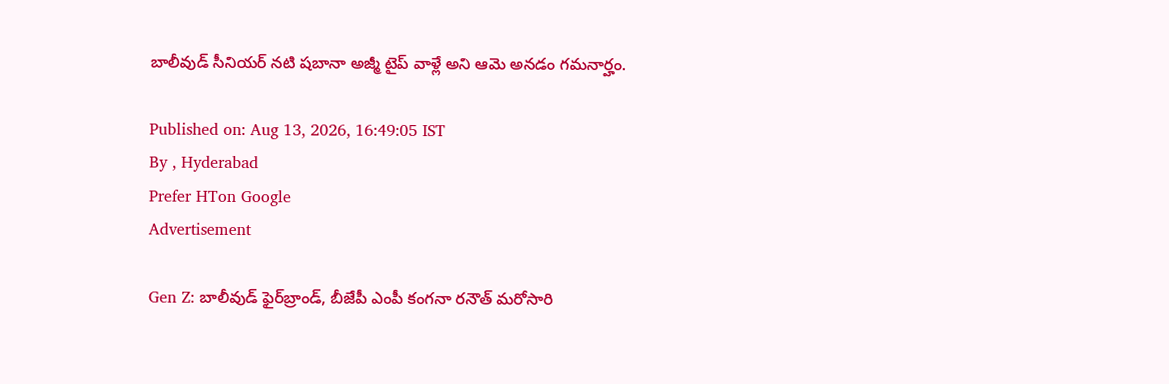బాలీవుడ్ సీనియర్ నటి షబానా అజ్మీ టైప్ వాళ్లే అని ఆమె అనడం గమనార్హం.

Published on: Aug 13, 2026, 16:49:05 IST
By , Hyderabad
Prefer HTon Google
Advertisement

Gen Z: బాలీవుడ్ ఫైర్‌బ్రాండ్, బీజేపీ ఎంపీ కంగనా రనౌత్ మరోసారి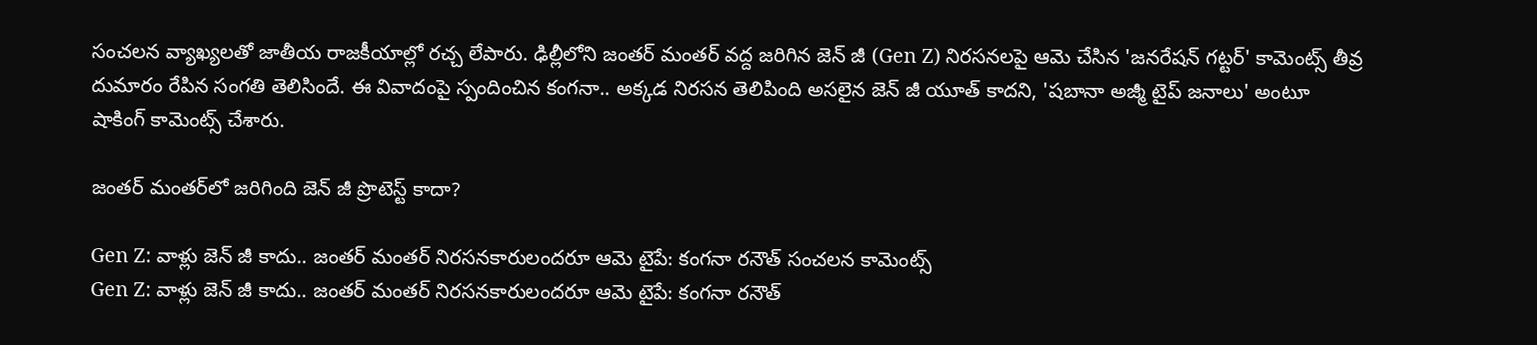సంచలన వ్యాఖ్యలతో జాతీయ రాజకీయాల్లో రచ్చ లేపారు. ఢిల్లీలోని జంతర్ మంతర్ వద్ద జరిగిన జెన్ జీ (Gen Z) నిరసనలపై ఆమె చేసిన 'జనరేషన్ గట్టర్' కామెంట్స్ తీవ్ర దుమారం రేపిన సంగతి తెలిసిందే. ఈ వివాదంపై స్పందించిన కంగనా.. అక్కడ నిరసన తెలిపింది అసలైన జెన్ జీ యూత్ కాదని, 'షబానా అజ్మీ టైప్ జనాలు' అంటూ షాకింగ్ కామెంట్స్ చేశారు.

జంతర్ మంతర్‌లో జరిగింది జెన్ జీ ప్రొటెస్ట్ కాదా?

Gen Z: వాళ్లు జెన్ జీ కాదు.. జంతర్ మంతర్ నిరసనకారులందరూ ఆమె టైపే: కంగనా రనౌత్ సంచలన కామెంట్స్
Gen Z: వాళ్లు జెన్ జీ కాదు.. జంతర్ మంతర్ నిరసనకారులందరూ ఆమె టైపే: కంగనా రనౌత్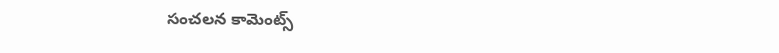సంచలన కామెంట్స్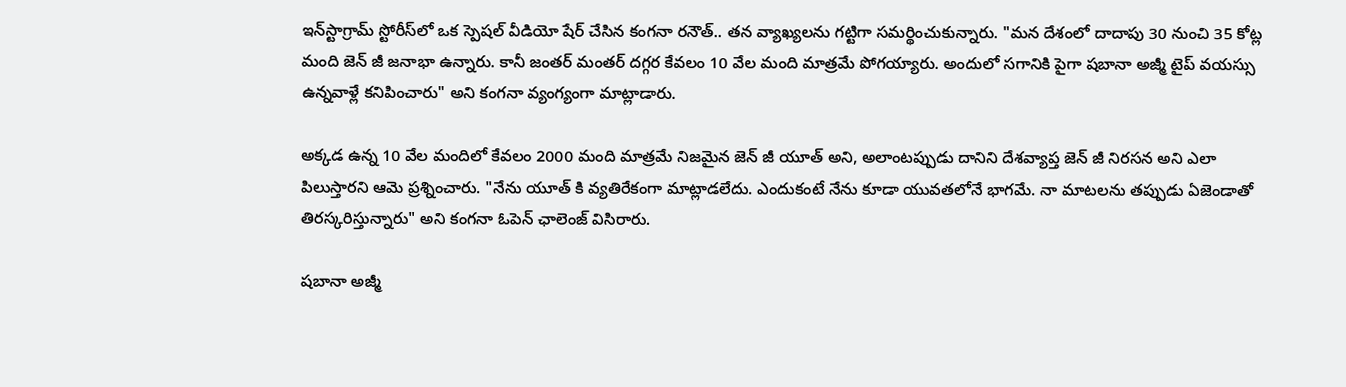ఇన్‌స్టాగ్రామ్ స్టోరీస్‌లో ఒక స్పెషల్ వీడియో షేర్ చేసిన కంగనా రనౌత్.. తన వ్యాఖ్యలను గట్టిగా సమర్థించుకున్నారు. "మన దేశంలో దాదాపు 30 నుంచి 35 కోట్ల మంది జెన్ జీ జనాభా ఉన్నారు. కానీ జంతర్ మంతర్ దగ్గర కేవలం 10 వేల మంది మాత్రమే పోగయ్యారు. అందులో సగానికి పైగా షబానా అజ్మీ టైప్ వయస్సు ఉన్నవాళ్లే కనిపించారు" అని కంగనా వ్యంగ్యంగా మాట్లాడారు.

అక్కడ ఉన్న 10 వేల మందిలో కేవలం 2000 మంది మాత్రమే నిజమైన జెన్ జీ యూత్ అని, అలాంటప్పుడు దానిని దేశవ్యాప్త జెన్ జీ నిరసన అని ఎలా పిలుస్తారని ఆమె ప్రశ్నించారు. "నేను యూత్ కి వ్యతిరేకంగా మాట్లాడలేదు. ఎందుకంటే నేను కూడా యువతలోనే భాగమే. నా మాటలను తప్పుడు ఏజెండాతో తిరస్కరిస్తున్నారు" అని కంగనా ఓపెన్ ఛాలెంజ్ విసిరారు.

షబానా అజ్మీ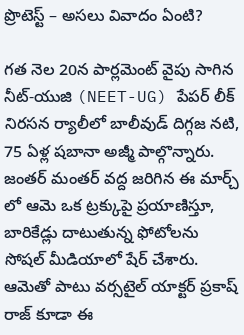ప్రొటెస్ట్ – అసలు వివాదం ఏంటి?

గత నెల 20న పార్లమెంట్ వైపు సాగిన నీట్-యుజి (NEET-UG) పేపర్ లీక్ నిరసన ర్యాలీలో బాలీవుడ్ దిగ్గజ నటి, 75 ఏళ్ల షబానా అజ్మీ పాల్గొన్నారు. జంతర్ మంతర్ వద్ద జరిగిన ఈ మార్చ్ లో ఆమె ఒక ట్రక్కుపై ప్రయాణిస్తూ, బారికేడ్లు దాటుతున్న ఫోటోలను సోషల్ మీడియాలో షేర్ చేశారు. ఆమెతో పాటు వర్సటైల్ యాక్టర్ ప్రకాష్ రాజ్ కూడా ఈ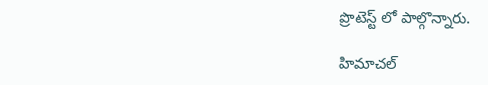ప్రొటెస్ట్ లో పాల్గొన్నారు.

హిమాచల్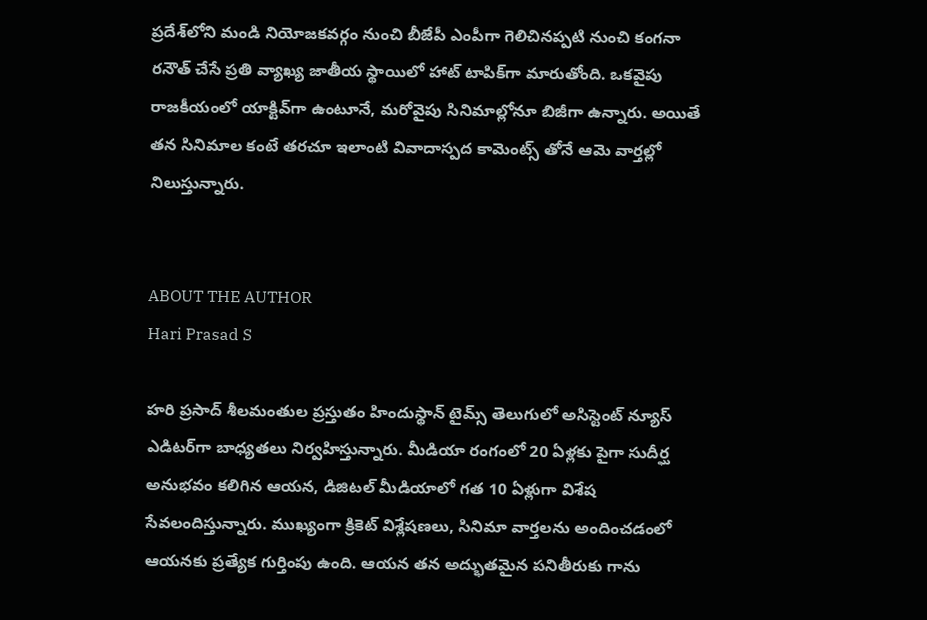ప్రదేశ్‌లోని మండి నియోజకవర్గం నుంచి బీజేపీ ఎంపీగా గెలిచినప్పటి నుంచి కంగనా రనౌత్ చేసే ప్రతి వ్యాఖ్య జాతీయ స్థాయిలో హాట్ టాపిక్‌గా మారుతోంది. ఒకవైపు రాజకీయంలో యాక్టివ్‌గా ఉంటూనే, మరోవైపు సినిమాల్లోనూ బిజీగా ఉన్నారు. అయితే తన సినిమాల కంటే తరచూ ఇలాంటి వివాదాస్పద కామెంట్స్ తోనే ఆమె వార్తల్లో నిలుస్తున్నారు.


ABOUT THE AUTHOR
Hari Prasad S

హరి ప్రసాద్ శీలమంతుల ప్రస్తుతం హిందుస్థాన్ టైమ్స్ తెలుగులో అసిస్టెంట్ న్యూస్ ఎడిటర్‌గా బాధ్యతలు నిర్వహిస్తున్నారు. మీడియా రంగంలో 20 ఏళ్లకు పైగా సుదీర్ఘ అనుభవం కలిగిన ఆయన, డిజిటల్ మీడియాలో గత 10 ఏళ్లుగా విశేష సేవలందిస్తున్నారు. ముఖ్యంగా క్రికెట్ విశ్లేషణలు, సినిమా వార్తలను అందించడంలో ఆయనకు ప్రత్యేక గుర్తింపు ఉంది. ఆయన తన అద్భుతమైన పనితీరుకు గాను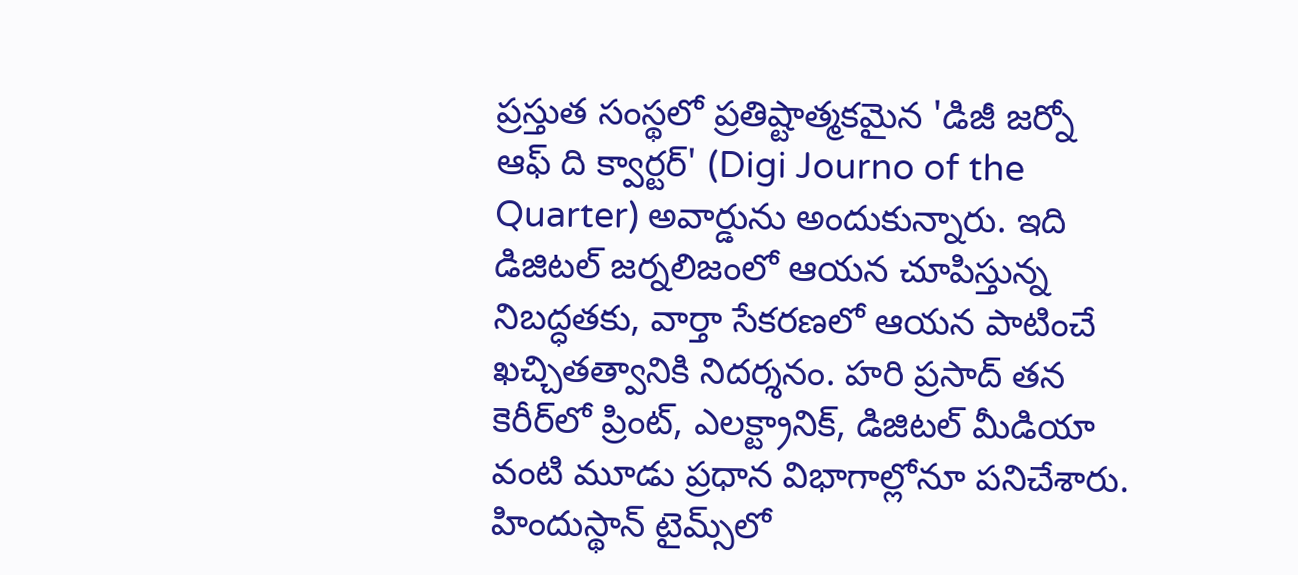ప్రస్తుత సంస్థలో ప్రతిష్టాత్మకమైన 'డిజీ జర్నో ఆఫ్ ది క్వార్టర్' (Digi Journo of the Quarter) అవార్డును అందుకున్నారు. ఇది డిజిటల్ జర్నలిజంలో ఆయన చూపిస్తున్న నిబద్ధతకు, వార్తా సేకరణలో ఆయన పాటించే ఖచ్చితత్వానికి నిదర్శనం. హరి ప్రసాద్ తన కెరీర్‌లో ప్రింట్, ఎలక్ట్రానిక్, డిజిటల్ మీడియా వంటి మూడు ప్రధాన విభాగాల్లోనూ పనిచేశారు. హిందుస్థాన్ టైమ్స్‌లో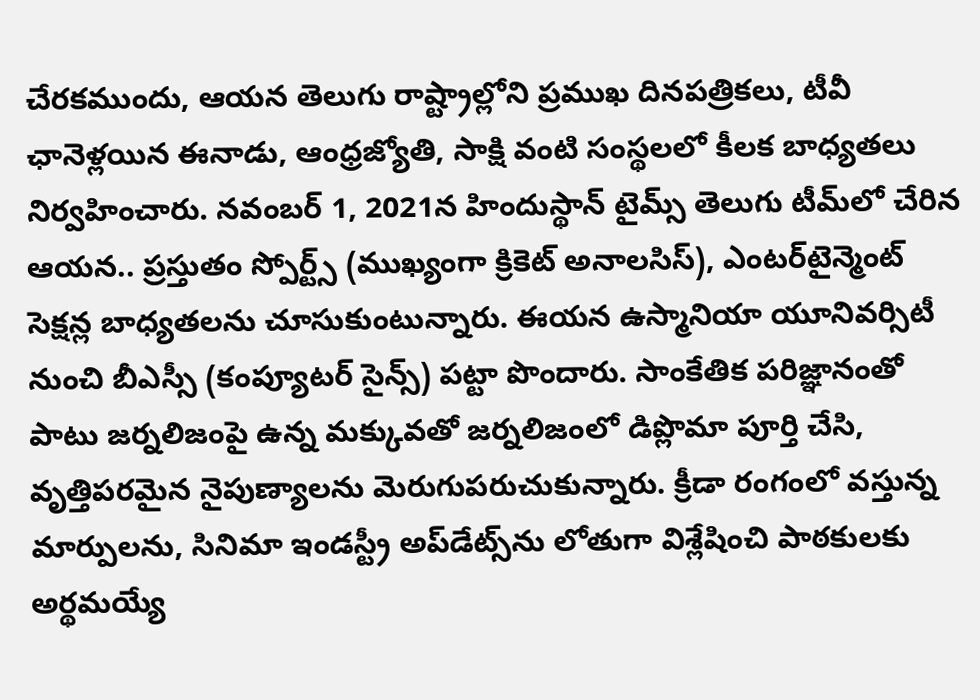చేరకముందు, ఆయన తెలుగు రాష్ట్రాల్లోని ప్రముఖ దినపత్రికలు, టీవీ ఛానెళ్లయిన ఈనాడు, ఆంధ్రజ్యోతి, సాక్షి వంటి సంస్థలలో కీలక బాధ్యతలు నిర్వహించారు. నవంబర్ 1, 2021న హిందుస్థాన్ టైమ్స్ తెలుగు టీమ్‌లో చేరిన ఆయన.. ప్రస్తుతం స్పోర్ట్స్ (ముఖ్యంగా క్రికెట్ అనాలసిస్), ఎంటర్‌టైన్మెంట్ సెక్షన్ల బాధ్యతలను చూసుకుంటున్నారు. ఈయన ఉస్మానియా యూనివర్సిటీ నుంచి బీఎస్సీ (కంప్యూటర్ సైన్స్) పట్టా పొందారు. సాంకేతిక పరిజ్ఞానంతో పాటు జర్నలిజంపై ఉన్న మక్కువతో జర్నలిజంలో డిప్లొమా పూర్తి చేసి, వృత్తిపరమైన నైపుణ్యాలను మెరుగుపరుచుకున్నారు. క్రీడా రంగంలో వస్తున్న మార్పులను, సినిమా ఇండస్ట్రీ అప్‌డేట్స్‌ను లోతుగా విశ్లేషించి పాఠకులకు అర్థమయ్యే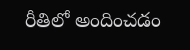రీతిలో అందించడం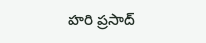హరి ప్రసాద్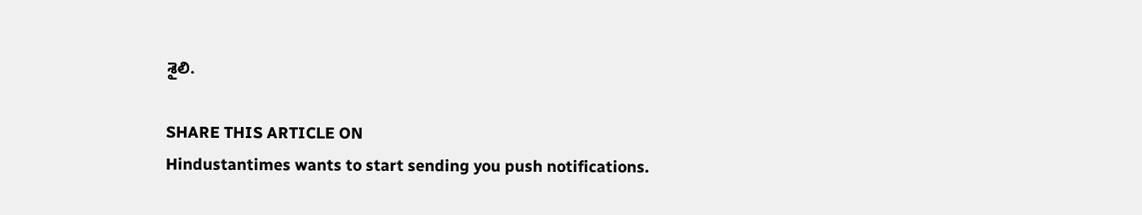శైలి.

SHARE THIS ARTICLE ON
Hindustantimes wants to start sending you push notifications.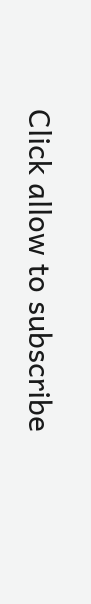Click allow to subscribe